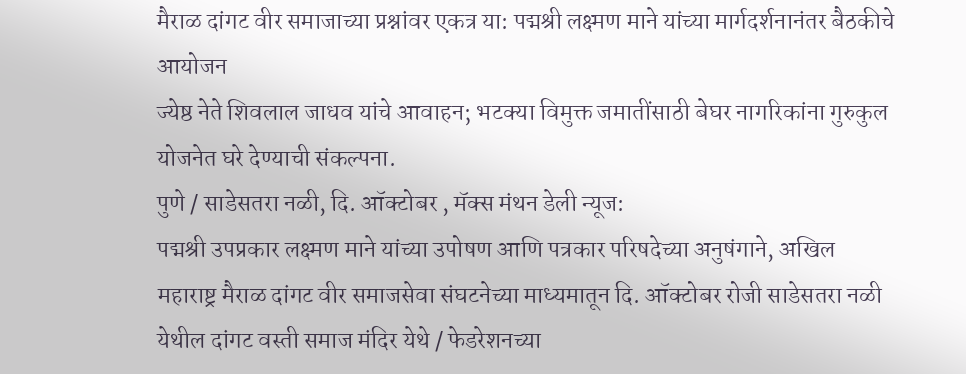मैराळ दांगट वीर समाजाच्या प्रश्नांवर एकत्र या: पद्मश्री लक्ष्मण माने यांच्या मार्गदर्शनानंतर बैठकीचे आयोजन
ज्येष्ठ नेते शिवलाल जाधव यांचे आवाहन; भटक्या विमुक्त जमातींसाठी बेघर नागरिकांना गुरुकुल योजनेत घरे देण्याची संकल्पना.
पुणे / साडेसतरा नळी, दि. ऑक्टोबर , मॅक्स मंथन डेली न्यूज:
पद्मश्री उपप्रकार लक्ष्मण माने यांच्या उपोषण आणि पत्रकार परिषदेच्या अनुषंगाने, अखिल महाराष्ट्र मैराळ दांगट वीर समाजसेवा संघटनेच्या माध्यमातून दि. ऑक्टोबर रोजी साडेसतरा नळी येथील दांगट वस्ती समाज मंदिर येथे / फेडरेशनच्या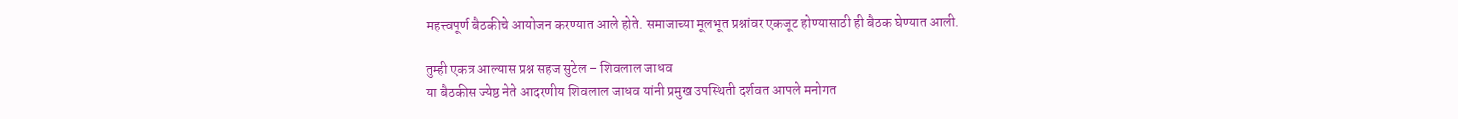महत्त्वपूर्ण बैठकीचे आयोजन करण्यात आले होते. समाजाच्या मूलभूत प्रश्नांवर एकजूट होण्यासाठी ही बैठक घेण्यात आली.

तुम्ही एकत्र आल्यास प्रश्न सहज सुटेल – शिवलाल जाधव
या बैठकीस ज्येष्ठ नेते आदरणीय शिवलाल जाधव यांनी प्रमुख उपस्थिती दर्शवत आपले मनोगत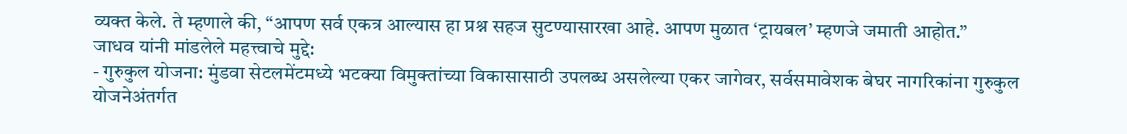व्यक्त केले. ते म्हणाले की, “आपण सर्व एकत्र आल्यास हा प्रश्न सहज सुटण्यासारखा आहे. आपण मुळात ‘ट्रायबल’ म्हणजे जमाती आहोत.”
जाधव यांनी मांडलेले महत्त्वाचे मुद्दे:
- गुरुकुल योजना: मुंडवा सेटलमेंटमध्ये भटक्या विमुक्तांच्या विकासासाठी उपलब्ध असलेल्या एकर जागेवर, सर्वसमावेशक बेघर नागरिकांना गुरुकुल योजनेअंतर्गत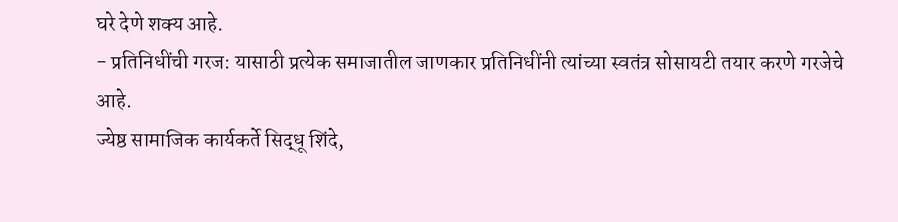घरे देणे शक्य आहे.
- प्रतिनिधींची गरज: यासाठी प्रत्येक समाजातील जाणकार प्रतिनिधींनी त्यांच्या स्वतंत्र सोसायटी तयार करणे गरजेचे आहे.
ज्येष्ठ सामाजिक कार्यकर्ते सिद्धू शिंदे,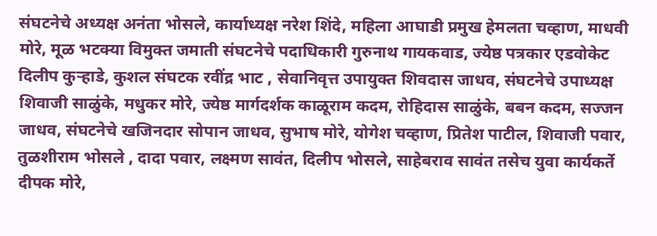संघटनेचे अध्यक्ष अनंता भोसले, कार्याध्यक्ष नरेश शिंदे, महिला आघाडी प्रमुख हेमलता चव्हाण, माधवी मोरे, मूळ भटक्या विमुक्त जमाती संघटनेचे पदाधिकारी गुरुनाथ गायकवाड, ज्येष्ठ पत्रकार एडवोकेट दिलीप कुऱ्हाडे, कुशल संघटक रवींद्र भाट , सेवानिवृत्त उपायुक्त शिवदास जाधव, संघटनेचे उपाध्यक्ष शिवाजी साळुंके, मधुकर मोरे, ज्येष्ठ मार्गदर्शक काळूराम कदम, रोहिदास साळुंके, बबन कदम, सज्जन जाधव, संघटनेचे खजिनदार सोपान जाधव, सुभाष मोरे, योगेश चव्हाण, प्रितेश पाटील, शिवाजी पवार, तुळशीराम भोसले , दादा पवार, लक्ष्मण सावंत, दिलीप भोसले, साहेबराव सावंत तसेच युवा कार्यकर्ते दीपक मोरे,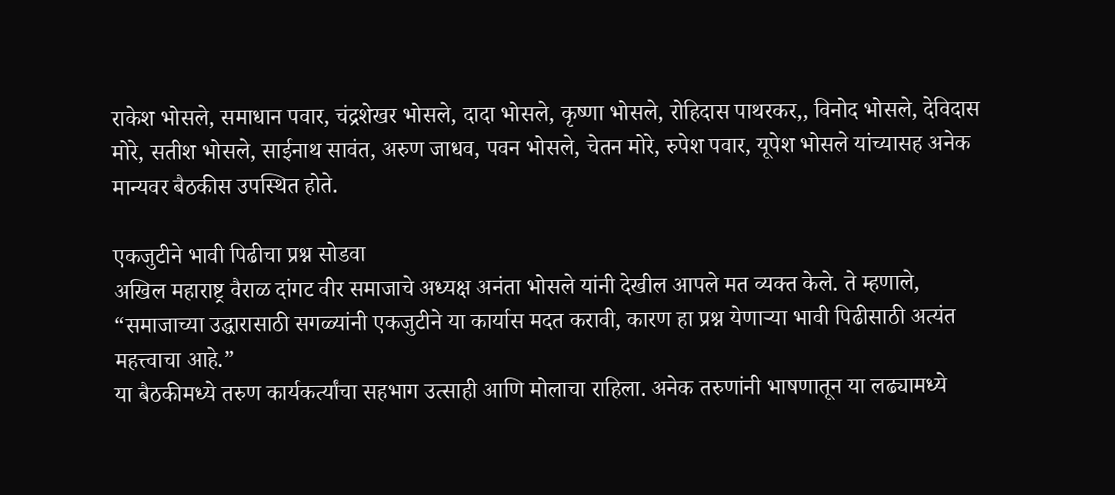राकेश भोसले, समाधान पवार, चंद्रशेखर भोसले, दादा भोसले, कृष्णा भोसले, रोहिदास पाथरकर,, विनोद भोसले, देविदास मोरे, सतीश भोसले, साईनाथ सावंत, अरुण जाधव, पवन भोसले, चेतन मोरे, रुपेश पवार, यूपेश भोसले यांच्यासह अनेक मान्यवर बैठकीस उपस्थित होते.

एकजुटीने भावी पिढीचा प्रश्न सोडवा
अखिल महाराष्ट्र वैराळ दांगट वीर समाजाचे अध्यक्ष अनंता भोसले यांनी देखील आपले मत व्यक्त केले. ते म्हणाले, “समाजाच्या उद्धारासाठी सगळ्यांनी एकजुटीने या कार्यास मदत करावी, कारण हा प्रश्न येणाऱ्या भावी पिढीसाठी अत्यंत महत्त्वाचा आहे.”
या बैठकीमध्ये तरुण कार्यकर्त्यांचा सहभाग उत्साही आणि मोलाचा राहिला. अनेक तरुणांनी भाषणातून या लढ्यामध्ये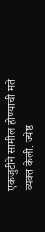एकजुटीने सामील होण्याची मते व्यक्त केली. ज्येष्ठ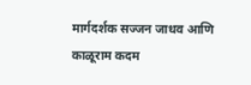मार्गदर्शक सज्जन जाधव आणि काळूराम कदम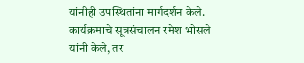यांनीही उपस्थितांना मार्गदर्शन केले.
कार्यक्रमाचे सूत्रसंचालन रमेश भोसले यांनी केले, तर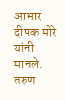आभार दीपक मोरे यांनी मानले. तरुण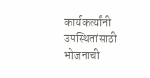कार्यकर्त्यांनी उपस्थितांसाठी भोजनाची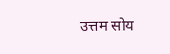उत्तम सोय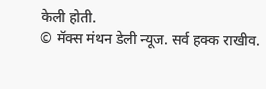केली होती.
© मॅक्स मंथन डेली न्यूज. सर्व हक्क राखीव.